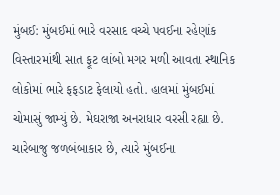મુંબઈ: મુંબઈમાં ભારે વરસાદ વચ્ચે પવઈના રહેણાંક વિસ્તારમાંથી સાત ફૂટ લાંબો મગર મળી આવતા સ્થાનિક લોકોમાં ભારે ફફડાટ ફેલાયો હતો. હાલમાં મુંબઈમાં ચોમાસું જામ્યું છે. મેઘરાજા અનરાધાર વરસી રહ્યા છે. ચારેબાજુ જળબંબાકાર છે, ત્યારે મુંબઈના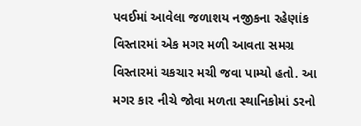પવઈમાં આવેલા જળાશય નજીકના રહેણાંક વિસ્તારમાં એક મગર મળી આવતા સમગ્ર વિસ્તારમાં ચકચાર મચી જવા પામ્યો હતો. આ મગર કાર નીચે જોવા મળતા સ્થાનિકોમાં ડરનો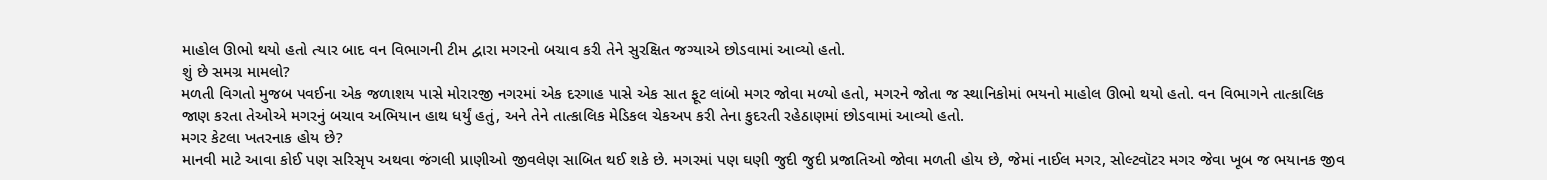માહોલ ઊભો થયો હતો ત્યાર બાદ વન વિભાગની ટીમ દ્વારા મગરનો બચાવ કરી તેને સુરક્ષિત જગ્યાએ છોડવામાં આવ્યો હતો.
શું છે સમગ્ર મામલો?
મળતી વિગતો મુજબ પવઈના એક જળાશય પાસે મોરારજી નગરમાં એક દરગાહ પાસે એક સાત ફૂટ લાંબો મગર જોવા મળ્યો હતો, મગરને જોતા જ સ્થાનિકોમાં ભયનો માહોલ ઊભો થયો હતો. વન વિભાગને તાત્કાલિક જાણ કરતા તેઓએ મગરનું બચાવ અભિયાન હાથ ધર્યું હતું, અને તેને તાત્કાલિક મેડિકલ ચેકઅપ કરી તેના કુદરતી રહેઠાણમાં છોડવામાં આવ્યો હતો.
મગર કેટલા ખતરનાક હોય છે?
માનવી માટે આવા કોઈ પણ સરિસૃપ અથવા જંગલી પ્રાણીઓ જીવલેણ સાબિત થઈ શકે છે. મગરમાં પણ ઘણી જુદી જુદી પ્રજાતિઓ જોવા મળતી હોય છે, જેમાં નાઈલ મગર, સોલ્ટવૉટર મગર જેવા ખૂબ જ ભયાનક જીવ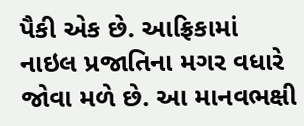પૈકી એક છે. આફ્રિકામાં નાઇલ પ્રજાતિના મગર વધારે જોવા મળે છે. આ માનવભક્ષી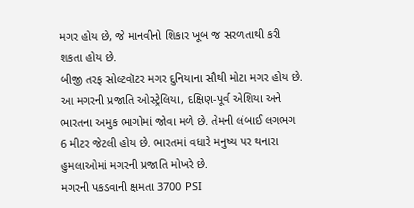મગર હોય છે, જે માનવીનો શિકાર ખૂબ જ સરળતાથી કરી શકતા હોય છે.
બીજી તરફ સોલ્ટવૉટર મગર દુનિયાના સૌથી મોટા મગર હોય છે. આ મગરની પ્રજાતિ ઓસ્ટ્રેલિયા, દક્ષિણ-પૂર્વ એશિયા અને ભારતના અમુક ભાગોમાં જોવા મળે છે. તેમની લંબાઈ લગભગ 6 મીટર જેટલી હોય છે. ભારતમાં વધારે મનુષ્ય પર થનારા હુમલાઓમાં મગરની પ્રજાતિ મોખરે છે.
મગરની પકડવાની ક્ષમતા 3700 PSI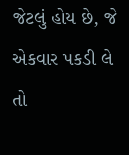જેટલું હોય છે, જે એકવાર પકડી લે તો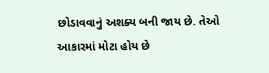છોડાવવાનું અશક્ય બની જાય છે. તેઓ આકારમાં મોટા હોય છે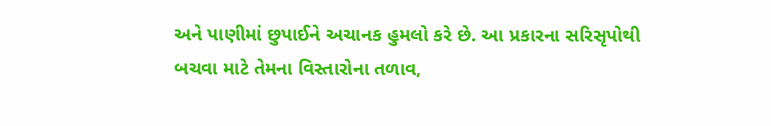અને પાણીમાં છુપાઈને અચાનક હુમલો કરે છે. આ પ્રકારના સરિસૃપોથી બચવા માટે તેમના વિસ્તારોના તળાવ,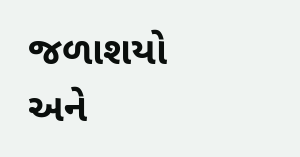જળાશયો અને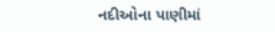નદીઓના પાણીમાં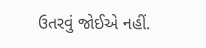ઉતરવું જોઈએ નહીં.